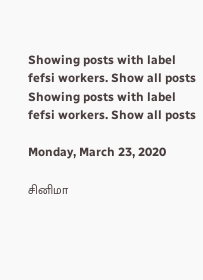Showing posts with label fefsi workers. Show all posts
Showing posts with label fefsi workers. Show all posts

Monday, March 23, 2020

சினிமா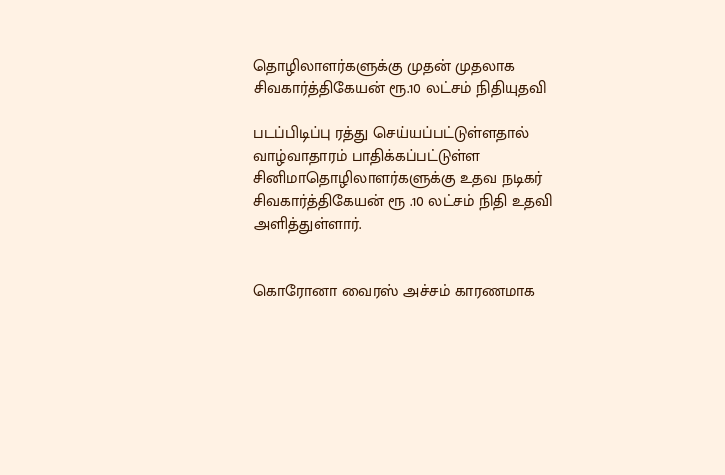தொழிலாளர்களுக்கு முதன் முதலாக சிவகார்த்திகேயன் ரூ.10 லட்சம் நிதியுதவி

படப்பிடிப்பு ரத்து செய்யப்பட்டுள்ளதால் வாழ்வாதாரம் பாதிக்கப்பட்டுள்ள சினிமாதொழிலாளர்களுக்கு உதவ நடிகர் சிவகார்த்திகேயன் ரூ .10 லட்சம் நிதி உதவி அளித்துள்ளார்.


கொரோனா வைரஸ் அச்சம் காரணமாக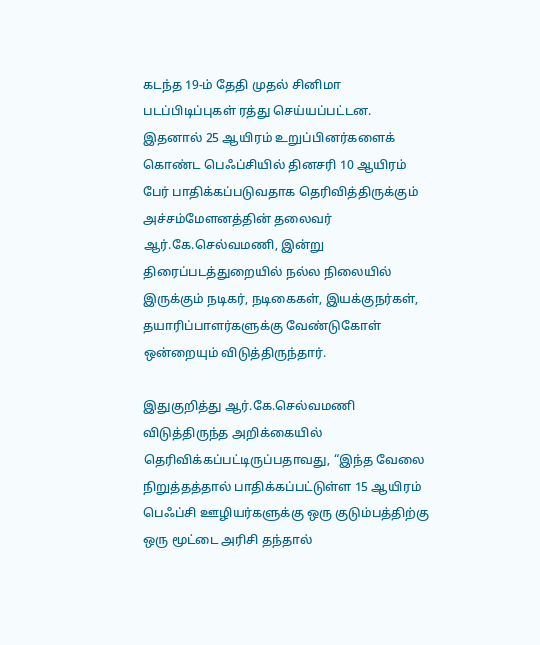கடந்த 19-ம் தேதி முதல் சினிமா படப்பிடிப்புகள் ரத்து செய்யப்பட்டன. இதனால் 25 ஆயிரம் உறுப்பினர்களைக் கொண்ட பெஃப்சியில் தினசரி 10 ஆயிரம் பேர் பாதிக்கப்படுவதாக தெரிவித்திருக்கும் அச்சம்மேளனத்தின் தலைவர் ஆர்.கே.செல்வமணி, இன்று திரைப்படத்துறையில் நல்ல நிலையில் இருக்கும் நடிகர், நடிகைகள், இயக்குநர்கள், தயாரிப்பாளர்களுக்கு வேண்டுகோள் ஒன்றையும் விடுத்திருந்தார்.

இதுகுறித்து ஆர்.கே.செல்வமணி விடுத்திருந்த அறிக்கையில் தெரிவிக்கப்பட்டிருப்பதாவது, “இந்த வேலை நிறுத்தத்தால் பாதிக்கப்பட்டுள்ள 15 ஆயிரம் பெஃப்சி ஊழியர்களுக்கு ஒரு குடும்பத்திற்கு ஒரு மூட்டை அரிசி தந்தால்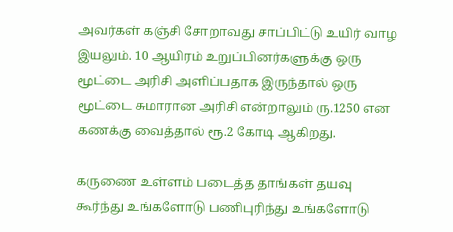அவர்கள் கஞ்சி சோறாவது சாப்பிட்டு உயிர் வாழ இயலும். 10 ஆயிரம் உறுப்பினர்களுக்கு ஒரு மூட்டை அரிசி அளிப்பதாக இருந்தால் ஒரு மூட்டை சுமாரான அரிசி என்றாலும் ரு.1250 என கணக்கு வைத்தால் ரூ.2 கோடி ஆகிறது.

கருணை உள்ளம் படைத்த தாங்கள் தயவு கூர்ந்து உங்களோடு பணிபுரிந்து உங்களோடு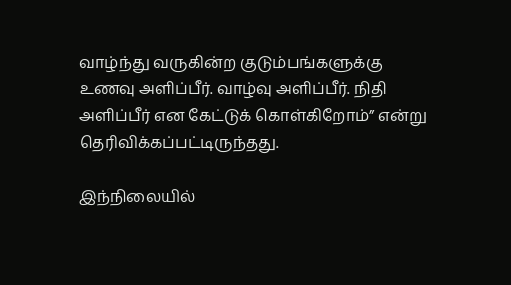வாழ்ந்து வருகின்ற குடும்பங்களுக்கு உணவு அளிப்பீர். வாழ்வு அளிப்பீர். நிதி அளிப்பீர் என கேட்டுக் கொள்கிறோம்” என்று தெரிவிக்கப்பட்டிருந்தது.

இந்நிலையில்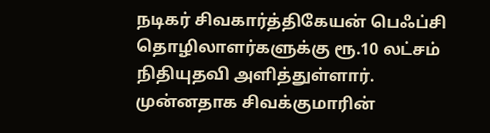நடிகர் சிவகார்த்திகேயன் பெஃப்சி தொழிலாளர்களுக்கு ரூ.10 லட்சம் நிதியுதவி அளித்துள்ளார்.
முன்னதாக சிவக்குமாரின்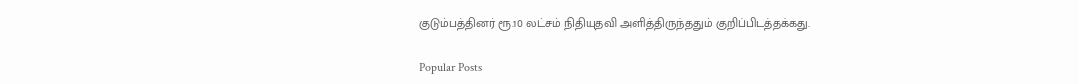குடும்பத்தினர் ரூ.10 லட்சம் நிதியுதவி அளித்திருந்ததும் குறிப்பிடத்தக்கது.

Popular Posts